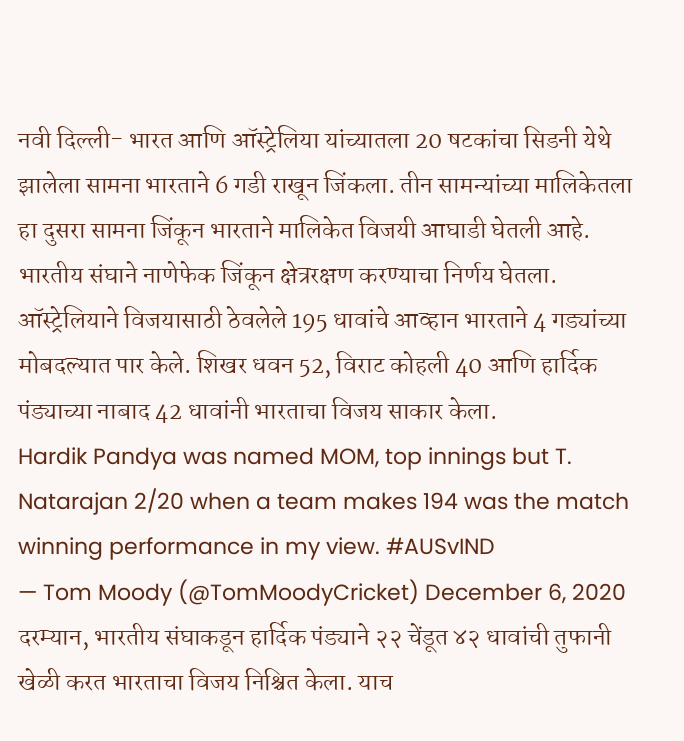नवी दिल्ली- भारत आणि ऑस्ट्रेलिया यांच्यातला 20 षटकांचा सिडनी येथे झालेला सामना भारताने 6 गडी राखून जिंकला. तीन सामन्यांच्या मालिकेतला हा दुसरा सामना जिंकून भारताने मालिकेत विजयी आघाडी घेतली आहे.
भारतीय संघाने नाणेफेक जिंकून क्षेत्ररक्षण करण्याचा निर्णय घेतला. ऑस्ट्रेलियाने विजयासाठी ठेवलेले 195 धावांचे आव्हान भारताने 4 गड्यांच्या मोबदल्यात पार केले. शिखर धवन 52, विराट कोहली 40 आणि हार्दिक पंड्याच्या नाबाद 42 धावांनी भारताचा विजय साकार केला.
Hardik Pandya was named MOM, top innings but T. Natarajan 2/20 when a team makes 194 was the match winning performance in my view. #AUSvIND
— Tom Moody (@TomMoodyCricket) December 6, 2020
दरम्यान, भारतीय संघाकडून हार्दिक पंड्याने २२ चेंडूत ४२ धावांची तुफानी खेळी करत भारताचा विजय निश्चित केला. याच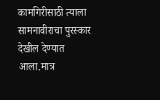कामगिरीसाठी त्याला सामनावीराचा पुरस्कार देखील देण्यात आला.मात्र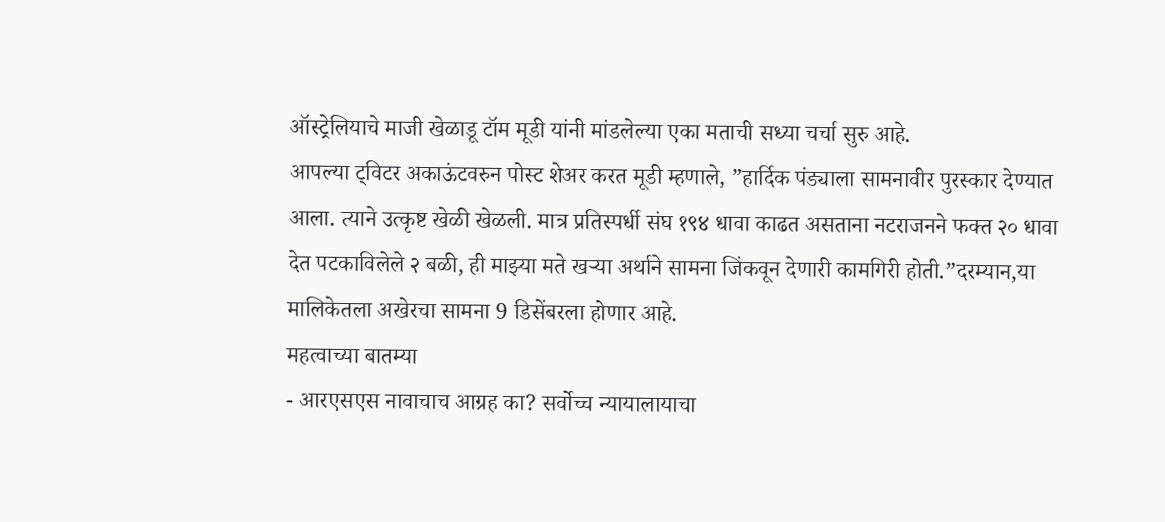ऑस्ट्रेलियाचे माजी खेळाडू टॉम मूडी यांनी मांडलेल्या एका मताची सध्या चर्चा सुरु आहे.
आपल्या ट्विटर अकाऊंटवरुन पोस्ट शेअर करत मूडी म्हणाले, ”हार्दिक पंड्याला सामनावीर पुरस्कार देण्यात आला. त्याने उत्कृष्ट खेळी खेळली. मात्र प्रतिस्पर्धी संघ १९४ धावा काढत असताना नटराजनने फक्त २० धावा देत पटकाविलेले २ बळी, ही माझ्या मते खऱ्या अर्थाने सामना जिंकवून देणारी कामगिरी होती.”दरम्यान,या मालिकेतला अखेरचा सामना 9 डिसेंबरला होणार आहे.
महत्वाच्या बातम्या
- आरएसएस नावाचाच आग्रह का? सर्वोच्च न्यायालायाचा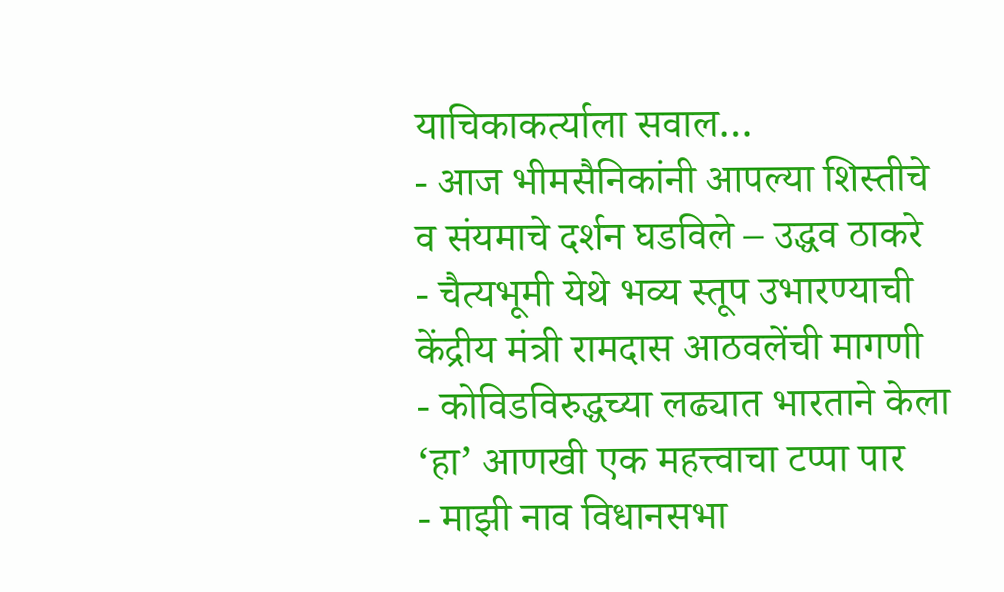याचिकाकर्त्याला सवाल…
- आज भीमसैनिकांनी आपल्या शिस्तीचे व संयमाचे दर्शन घडविले – उद्धव ठाकरे
- चैत्यभूमी येथे भव्य स्तूप उभारण्याची केंद्रीय मंत्री रामदास आठवलेंची मागणी
- कोविडविरुद्धच्या लढ्यात भारताने केला ‘हा’ आणखी एक महत्त्वाचा टप्पा पार
- माझी नाव विधानसभा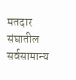मतदार संघातील सर्वसामान्य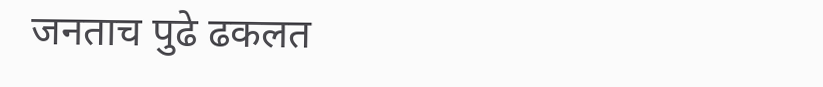जनताच पुढे ढकलत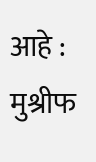आहे : मुश्रीफ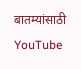बातम्यांसाठी YouTube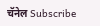चॅनेल Subscribe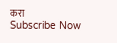करा
Subscribe Now